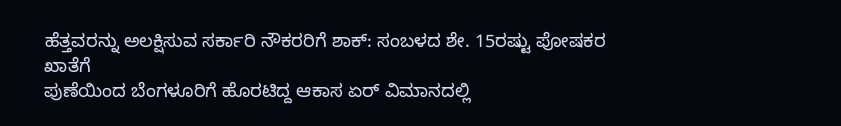ಹೆತ್ತವರನ್ನು ಅಲಕ್ಷಿಸುವ ಸರ್ಕಾರಿ ನೌಕರರಿಗೆ ಶಾಕ್: ಸಂಬಳದ ಶೇ. 15ರಷ್ಟು ಪೋಷಕರ ಖಾತೆಗೆ
ಪುಣೆಯಿಂದ ಬೆಂಗಳೂರಿಗೆ ಹೊರಟಿದ್ದ ಆಕಾಸ ಏರ್ ವಿಮಾನದಲ್ಲಿ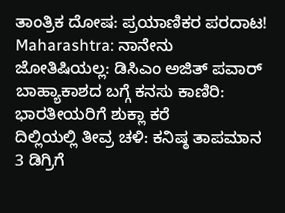ತಾಂತ್ರಿಕ ದೋಷ: ಪ್ರಯಾಣಿಕರ ಪರದಾಟ!
Maharashtra: ನಾನೇನು ಜೋತಿಷಿಯಲ್ಲ: ಡಿಸಿಎಂ ಅಜಿತ್ ಪವಾರ್
ಬಾಹ್ಯಾಕಾಶದ ಬಗ್ಗೆ ಕನಸು ಕಾಣಿರಿ: ಭಾರತೀಯರಿಗೆ ಶುಕ್ಲಾ ಕರೆ
ದಿಲ್ಲಿಯಲ್ಲಿ ತೀವ್ರ ಚಳಿ: ಕನಿಷ್ಠ ತಾಪಮಾನ 3 ಡಿಗ್ರಿಗೆ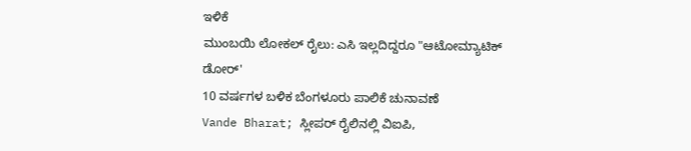ಇಳಿಕೆ
ಮುಂಬಯಿ ಲೋಕಲ್ ರೈಲು: ಎಸಿ ಇಲ್ಲದಿದ್ದರೂ "ಆಟೋಮ್ಯಾಟಿಕ್ ಡೋರ್'
10 ವರ್ಷಗಳ ಬಳಿಕ ಬೆಂಗಳೂರು ಪಾಲಿಕೆ ಚುನಾವಣೆ
Vande Bharat; ಸ್ಲೀಪರ್ ರೈಲಿನಲ್ಲಿ ವಿಐಪಿ,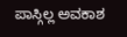ಪಾಸ್ಗಿಲ್ಲ ಅವಕಾಶ